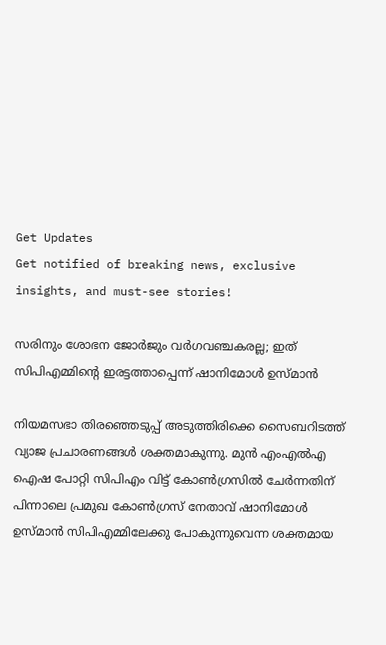Get Updates
Get notified of breaking news, exclusive insights, and must-see stories!

സരിനും ശോഭന ജോര്‍ജും വര്‍ഗവഞ്ചകരല്ല; ഇത് സിപിഎമ്മിന്റെ ഇരട്ടത്താപ്പെന്ന് ഷാനിമോള്‍ ഉസ്മാന്‍

നിയമസഭാ തിരഞ്ഞെടുപ്പ് അടുത്തിരിക്കെ സൈബറിടത്ത് വ്യാജ പ്രചാരണങ്ങള്‍ ശക്തമാകുന്നു. മുന്‍ എംഎല്‍എ ഐഷ പോറ്റി സിപിഎം വിട്ട് കോണ്‍ഗ്രസില്‍ ചേര്‍ന്നതിന് പിന്നാലെ പ്രമുഖ കോണ്‍ഗ്രസ് നേതാവ് ഷാനിമോള്‍ ഉസ്മാന്‍ സിപിഎമ്മിലേക്കു പോകുന്നുവെന്ന ശക്തമായ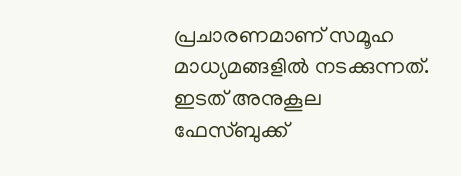പ്രചാരണമാണ് സമൂഹ മാധ്യമങ്ങളില്‍ നടക്കുന്നത്. ഇടത് അനുകൂല ഫേസ്ബുക്ക്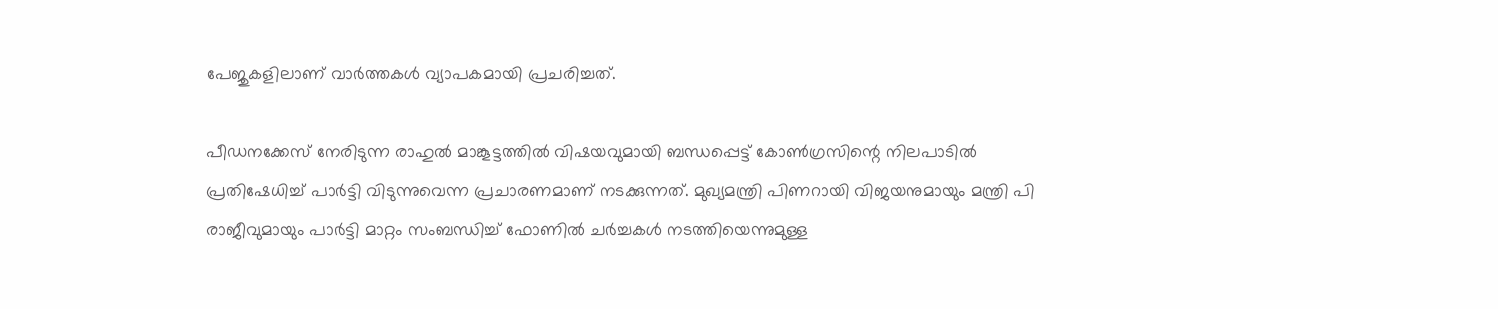പേജുകളിലാണ് വാര്‍ത്തകള്‍ വ്യാപകമായി പ്രചരിച്ചത്.

പീഡനക്കേസ് നേരിടുന്ന രാഹുല്‍ മാങ്കൂട്ടത്തില്‍ വിഷയവുമായി ബന്ധപ്പെട്ട് കോണ്‍ഗ്രസിന്റെ നിലപാടില്‍ പ്രതിഷേധിച്ച് പാര്‍ട്ടി വിടുന്നുവെന്ന പ്രചാരണമാണ് നടക്കുന്നത്. മുഖ്യമന്ത്രി പിണറായി വിജയനുമായും മന്ത്രി പി രാജീവുമായും പാര്‍ട്ടി മാറ്റം സംബന്ധിച്ച് ഫോണില്‍ ചര്‍ച്ചകള്‍ നടത്തിയെന്നുമുള്ള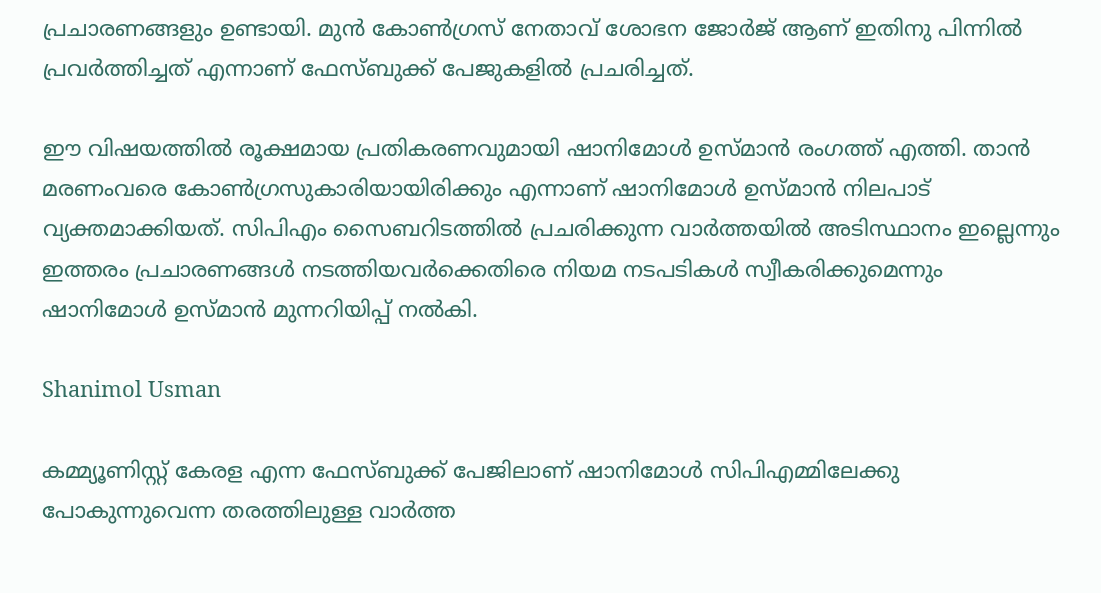പ്രചാരണങ്ങളും ഉണ്ടായി. മുന്‍ കോണ്‍ഗ്രസ് നേതാവ് ശോഭന ജോര്‍ജ് ആണ് ഇതിനു പിന്നില്‍ പ്രവര്‍ത്തിച്ചത് എന്നാണ് ഫേസ്ബുക്ക് പേജുകളില്‍ പ്രചരിച്ചത്.

ഈ വിഷയത്തില്‍ രൂക്ഷമായ പ്രതികരണവുമായി ഷാനിമോള്‍ ഉസ്മാന്‍ രംഗത്ത് എത്തി. താന്‍ മരണംവരെ കോണ്‍ഗ്രസുകാരിയായിരിക്കും എന്നാണ് ഷാനിമോള്‍ ഉസ്മാന്‍ നിലപാട് വ്യക്തമാക്കിയത്. സിപിഎം സൈബറിടത്തില്‍ പ്രചരിക്കുന്ന വാര്‍ത്തയില്‍ അടിസ്ഥാനം ഇല്ലെന്നും ഇത്തരം പ്രചാരണങ്ങള്‍ നടത്തിയവര്‍ക്കെതിരെ നിയമ നടപടികള്‍ സ്വീകരിക്കുമെന്നും ഷാനിമോള്‍ ഉസ്മാന്‍ മുന്നറിയിപ്പ് നല്‍കി.

Shanimol Usman

കമ്മ്യൂണിസ്റ്റ് കേരള എന്ന ഫേസ്ബുക്ക് പേജിലാണ് ഷാനിമോള്‍ സിപിഎമ്മിലേക്കു പോകുന്നുവെന്ന തരത്തിലുള്ള വാര്‍ത്ത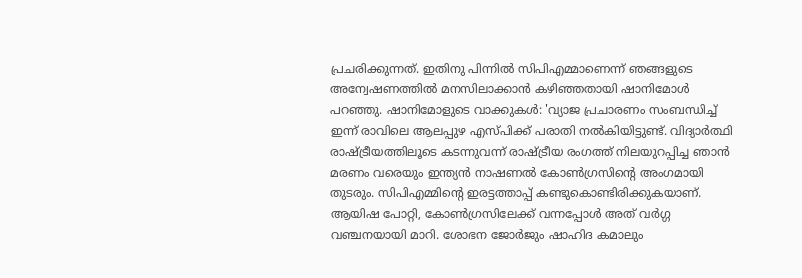പ്രചരിക്കുന്നത്. ഇതിനു പിന്നില്‍ സിപിഎമ്മാണെന്ന് ഞങ്ങളുടെ അന്വേഷണത്തില്‍ മനസിലാക്കാന്‍ കഴിഞ്ഞതായി ഷാനിമോള്‍ പറഞ്ഞു. ഷാനിമോളുടെ വാക്കുകള്‍: 'വ്യാജ പ്രചാരണം സംബന്ധിച്ച് ഇന്ന് രാവിലെ ആലപ്പുഴ എസ്പിക്ക് പരാതി നല്‍കിയിട്ടുണ്ട്. വിദ്യാര്‍ത്ഥി രാഷ്ട്രീയത്തിലൂടെ കടന്നുവന്ന് രാഷ്ട്രീയ രംഗത്ത് നിലയുറപ്പിച്ച ഞാന്‍ മരണം വരെയും ഇന്ത്യന്‍ നാഷണല്‍ കോണ്‍ഗ്രസിന്റെ അംഗമായി തുടരും. സിപിഎമ്മിന്റെ ഇരട്ടത്താപ്പ് കണ്ടുകൊണ്ടിരിക്കുകയാണ്. ആയിഷ പോറ്റി, കോണ്‍ഗ്രസിലേക്ക് വന്നപ്പോള്‍ അത് വര്‍ഗ്ഗ വഞ്ചനയായി മാറി. ശോഭന ജോര്‍ജും ഷാഹിദ കമാലും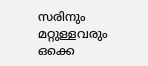സരിനും മറ്റുള്ളവരും ഒക്കെ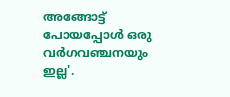അങ്ങോട്ട് പോയപ്പോള്‍ ഒരു വര്‍ഗവഞ്ചനയും ഇല്ല'.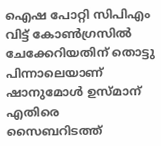ഐഷ പോറ്റി സിപിഎം വിട്ട് കോണ്‍ഗ്രസില്‍ ചേക്കേറിയതിന് തൊട്ടു പിന്നാലെയാണ് ഷാനുമോള്‍ ഉസ്മാന് എതിരെ സൈബറിടത്ത്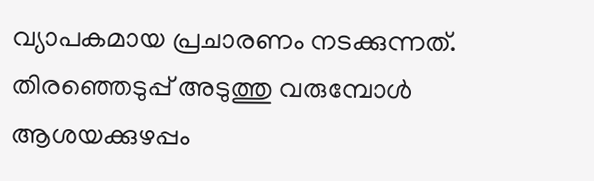വ്യാപകമായ പ്രചാരണം നടക്കുന്നത്. തിരഞ്ഞെടുപ്പ് അടുത്തു വരുമ്പോള്‍ ആശയക്കുഴപ്പം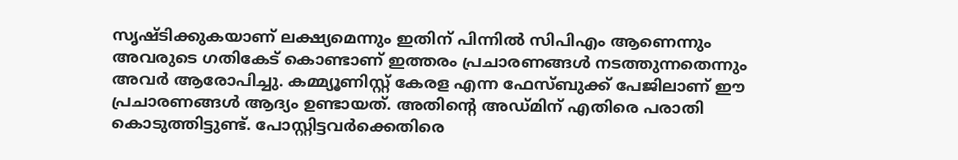സൃഷ്ടിക്കുകയാണ് ലക്ഷ്യമെന്നും ഇതിന് പിന്നില്‍ സിപിഎം ആണെന്നും അവരുടെ ഗതികേട് കൊണ്ടാണ് ഇത്തരം പ്രചാരണങ്ങള്‍ നടത്തുന്നതെന്നും അവര്‍ ആരോപിച്ചു. കമ്മ്യൂണിസ്റ്റ് കേരള എന്ന ഫേസ്ബുക്ക് പേജിലാണ് ഈ പ്രചാരണങ്ങള്‍ ആദ്യം ഉണ്ടായത്. അതിന്റെ അഡ്മിന് എതിരെ പരാതി കൊടുത്തിട്ടുണ്ട്. പോസ്റ്റിട്ടവര്‍ക്കെതിരെ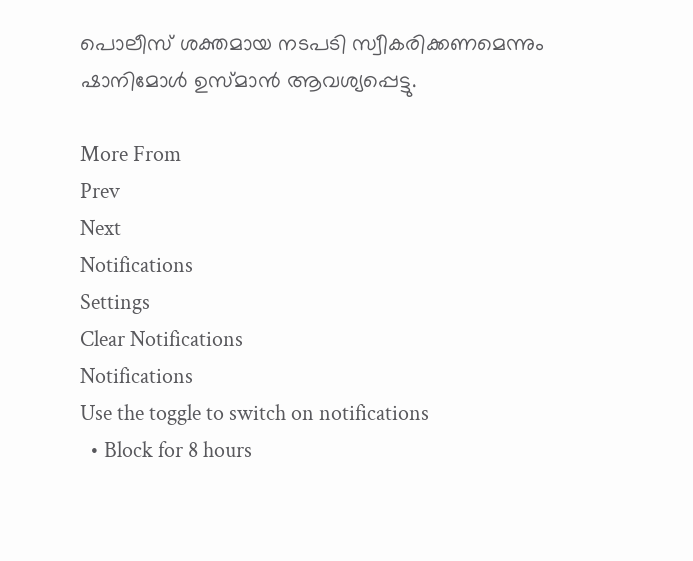പൊലീസ് ശക്തമായ നടപടി സ്വീകരിക്കണമെന്നും ഷാനിമോള്‍ ഉസ്മാന്‍ ആവശ്യപ്പെട്ടു.

More From
Prev
Next
Notifications
Settings
Clear Notifications
Notifications
Use the toggle to switch on notifications
  • Block for 8 hours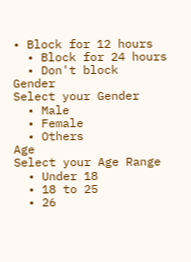• Block for 12 hours
  • Block for 24 hours
  • Don't block
Gender
Select your Gender
  • Male
  • Female
  • Others
Age
Select your Age Range
  • Under 18
  • 18 to 25
  • 26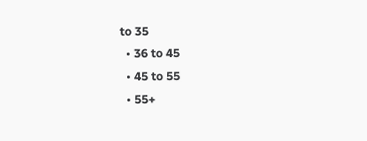to 35
  • 36 to 45
  • 45 to 55
  • 55+